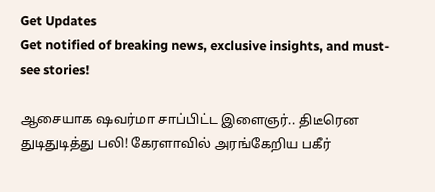Get Updates
Get notified of breaking news, exclusive insights, and must-see stories!

ஆசையாக ஷவர்மா சாப்பிட்ட இளைஞர்.. திடீரென துடிதுடித்து பலி! கேரளாவில் அரங்கேறிய பகீர்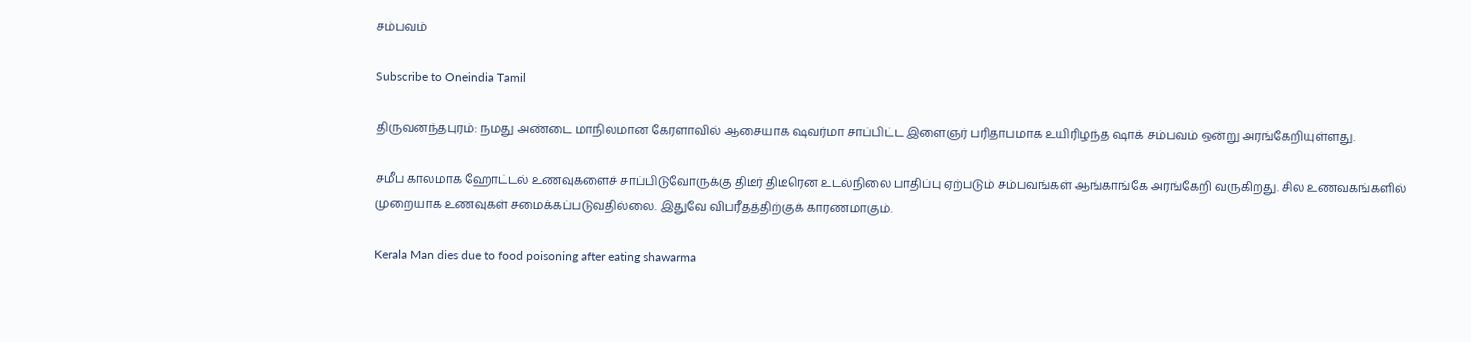சம்பவம்

Subscribe to Oneindia Tamil

திருவனந்தபுரம்: நமது அண்டை மாநிலமான கேரளாவில் ஆசையாக ஷவர்மா சாப்பிட்ட இளைஞர் பரிதாபமாக உயிரிழந்த ஷாக் சம்பவம் ஒன்று அரங்கேறியுள்ளது.

சமீப காலமாக ஹோட்டல் உணவுகளைச் சாப்பிடுவோருக்கு திடீர் திடீரென உடல்நிலை பாதிப்பு ஏற்படும் சம்பவங்கள் ஆங்காங்கே அரங்கேறி வருகிறது. சில உணவகங்களில் முறையாக உணவுகள் சமைக்கப்படுவதில்லை. இதுவே விபரீதத்திற்குக் காரணமாகும்.

Kerala Man dies due to food poisoning after eating shawarma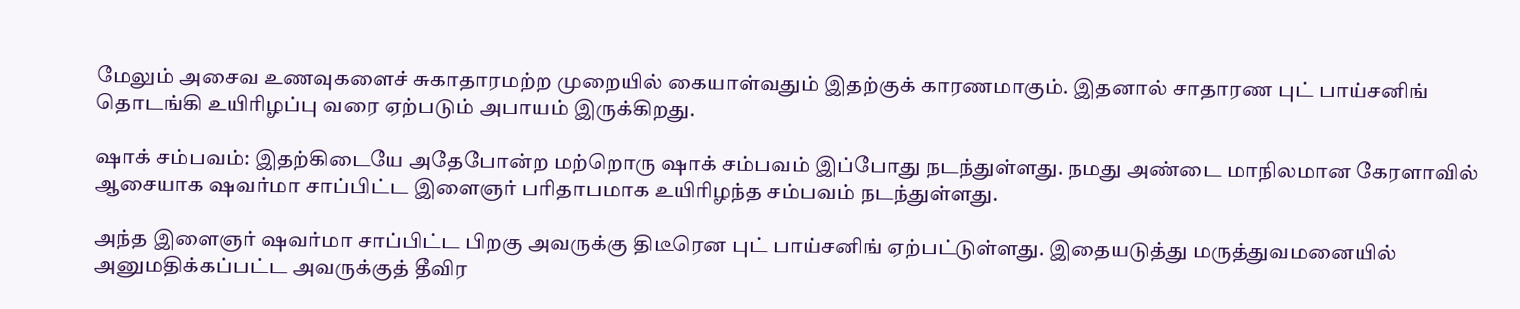மேலும் அசைவ உணவுகளைச் சுகாதாரமற்ற முறையில் கையாள்வதும் இதற்குக் காரணமாகும். இதனால் சாதாரண புட் பாய்சனிங் தொடங்கி உயிரிழப்பு வரை ஏற்படும் அபாயம் இருக்கிறது.

ஷாக் சம்பவம்: இதற்கிடையே அதேபோன்ற மற்றொரு ஷாக் சம்பவம் இப்போது நடந்துள்ளது. நமது அண்டை மாநிலமான கேரளாவில் ஆசையாக ஷவர்மா சாப்பிட்ட இளைஞர் பரிதாபமாக உயிரிழந்த சம்பவம் நடந்துள்ளது.

அந்த இளைஞர் ஷவர்மா சாப்பிட்ட பிறகு அவருக்கு திடீரென புட் பாய்சனிங் ஏற்பட்டுள்ளது. இதையடுத்து மருத்துவமனையில் அனுமதிக்கப்பட்ட அவருக்குத் தீவிர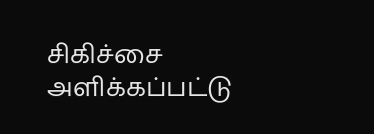சிகிச்சை அளிக்கப்பட்டு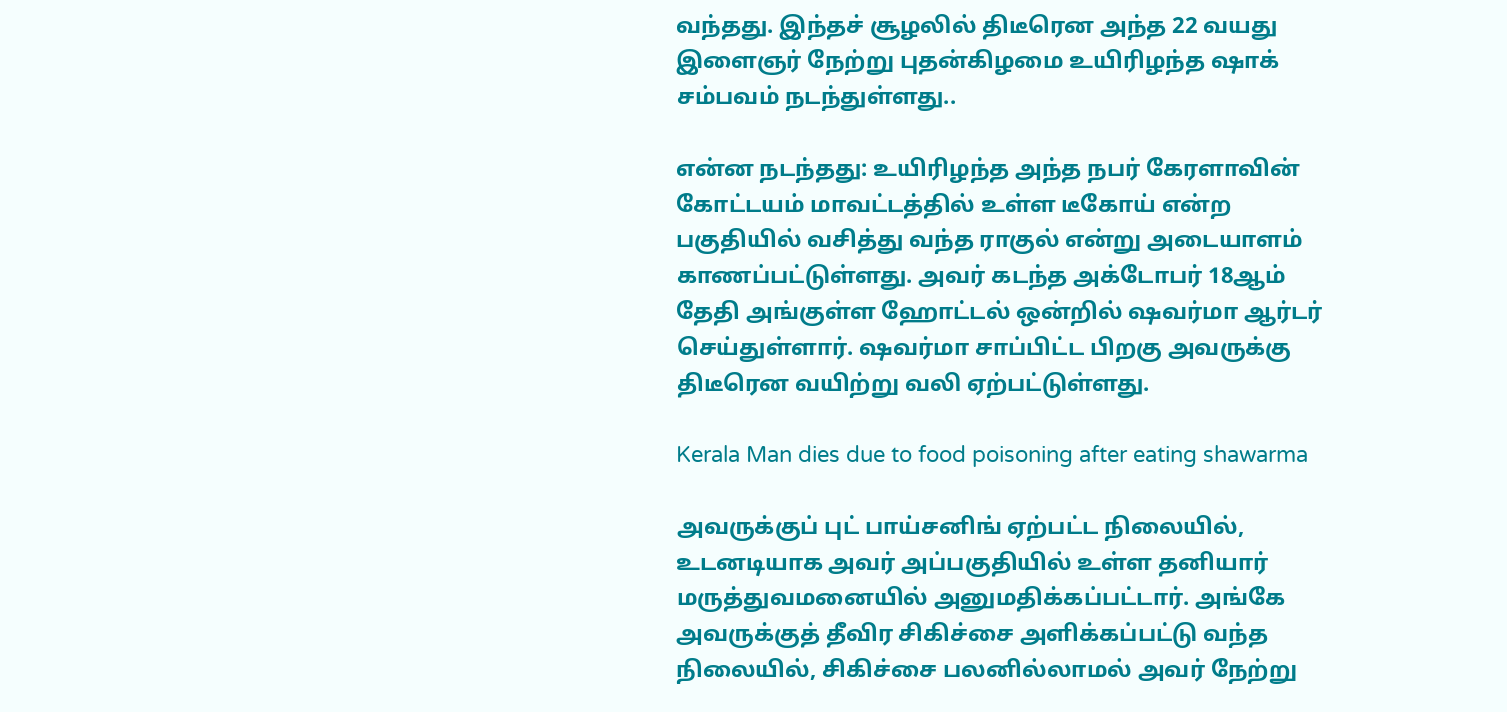வந்தது. இந்தச் சூழலில் திடீரென அந்த 22 வயது இளைஞர் நேற்று புதன்கிழமை உயிரிழந்த ஷாக் சம்பவம் நடந்துள்ளது..

என்ன நடந்தது: உயிரிழந்த அந்த நபர் கேரளாவின் கோட்டயம் மாவட்டத்தில் உள்ள டீகோய் என்ற பகுதியில் வசித்து வந்த ராகுல் என்று அடையாளம் காணப்பட்டுள்ளது. அவர் கடந்த அக்டோபர் 18ஆம் தேதி அங்குள்ள ஹோட்டல் ஒன்றில் ஷவர்மா ஆர்டர் செய்துள்ளார். ஷவர்மா சாப்பிட்ட பிறகு அவருக்கு திடீரென வயிற்று வலி ஏற்பட்டுள்ளது.

Kerala Man dies due to food poisoning after eating shawarma

அவருக்குப் புட் பாய்சனிங் ஏற்பட்ட நிலையில், உடனடியாக அவர் அப்பகுதியில் உள்ள தனியார் மருத்துவமனையில் அனுமதிக்கப்பட்டார். அங்கே அவருக்குத் தீவிர சிகிச்சை அளிக்கப்பட்டு வந்த நிலையில், சிகிச்சை பலனில்லாமல் அவர் நேற்று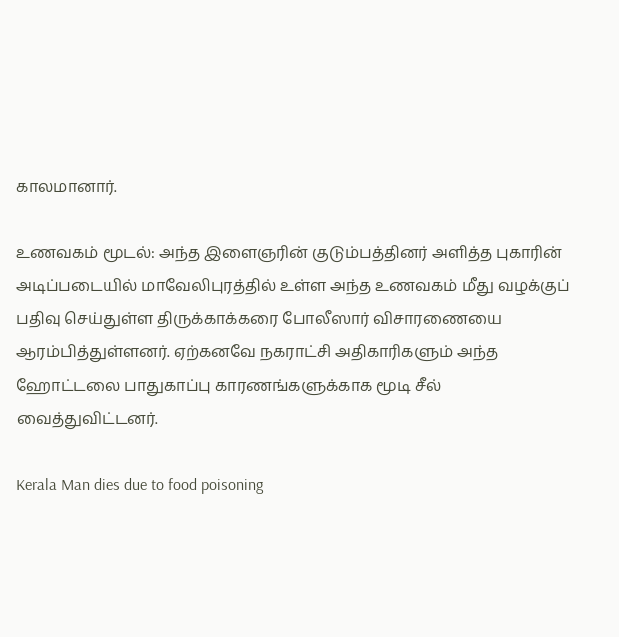காலமானார்.

உணவகம் மூடல்: அந்த இளைஞரின் குடும்பத்தினர் அளித்த புகாரின் அடிப்படையில் மாவேலிபுரத்தில் உள்ள அந்த உணவகம் மீது வழக்குப் பதிவு செய்துள்ள திருக்காக்கரை போலீஸார் விசாரணையை ஆரம்பித்துள்ளனர். ஏற்கனவே நகராட்சி அதிகாரிகளும் அந்த ஹோட்டலை பாதுகாப்பு காரணங்களுக்காக மூடி சீல் வைத்துவிட்டனர்.

Kerala Man dies due to food poisoning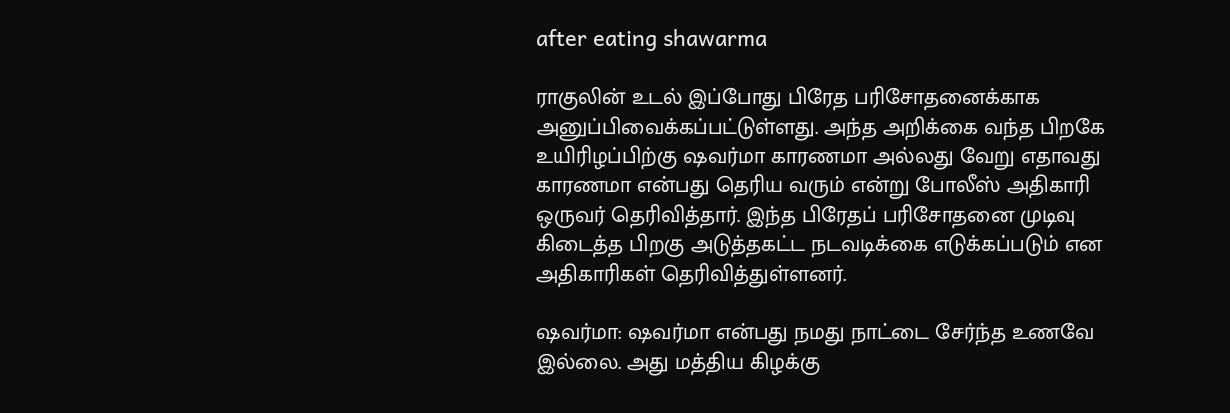after eating shawarma

ராகுலின் உடல் இப்போது பிரேத பரிசோதனைக்காக அனுப்பிவைக்கப்பட்டுள்ளது. அந்த அறிக்கை வந்த பிறகே உயிரிழப்பிற்கு ஷவர்மா காரணமா அல்லது வேறு எதாவது காரணமா என்பது தெரிய வரும் என்று போலீஸ் அதிகாரி ஒருவர் தெரிவித்தார். இந்த பிரேதப் பரிசோதனை முடிவு கிடைத்த பிறகு அடுத்தகட்ட நடவடிக்கை எடுக்கப்படும் என அதிகாரிகள் தெரிவித்துள்ளனர்.

ஷவர்மா: ஷவர்மா என்பது நமது நாட்டை சேர்ந்த உணவே இல்லை. அது மத்திய கிழக்கு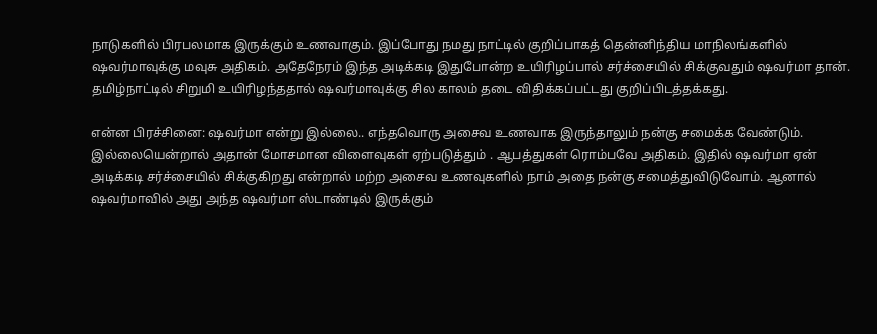நாடுகளில் பிரபலமாக இருக்கும் உணவாகும். இப்போது நமது நாட்டில் குறிப்பாகத் தென்னிந்திய மாநிலங்களில் ஷவர்மாவுக்கு மவுசு அதிகம். அதேநேரம் இந்த அடிக்கடி இதுபோன்ற உயிரிழப்பால் சர்ச்சையில் சிக்குவதும் ஷவர்மா தான். தமிழ்நாட்டில் சிறுமி உயிரிழந்ததால் ஷவர்மாவுக்கு சில காலம் தடை விதிக்கப்பட்டது குறிப்பிடத்தக்கது.

என்ன பிரச்சினை: ஷவர்மா என்று இல்லை.. எந்தவொரு அசைவ உணவாக இருந்தாலும் நன்கு சமைக்க வேண்டும். இல்லையென்றால் அதான் மோசமான விளைவுகள் ஏற்படுத்தும் . ஆபத்துகள் ரொம்பவே அதிகம். இதில் ஷவர்மா ஏன் அடிக்கடி சர்ச்சையில் சிக்குகிறது என்றால் மற்ற அசைவ உணவுகளில் நாம் அதை நன்கு சமைத்துவிடுவோம். ஆனால் ஷவர்மாவில் அது அந்த ஷவர்மா ஸ்டாண்டில் இருக்கும்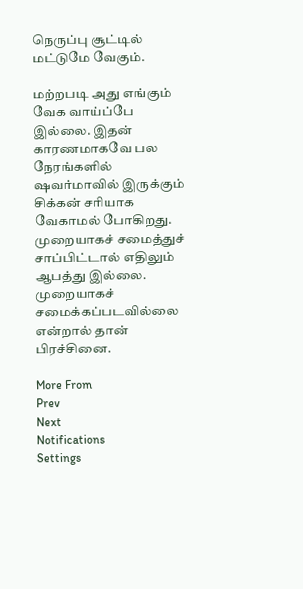நெருப்பு சூட்டில் மட்டுமே வேகும்.

மற்றபடி அது எங்கும் வேக வாய்ப்பே இல்லை. இதன் காரணமாகவே பல நேரங்களில் ஷவர்மாவில் இருக்கும் சிக்கன் சரியாக வேகாமல் போகிறது. முறையாகச் சமைத்துச் சாப்பிட்டால் எதிலும் ஆபத்து இல்லை. முறையாகச் சமைக்கப்படவில்லை என்றால் தான் பிரச்சினை.

More From
Prev
Next
Notifications
Settings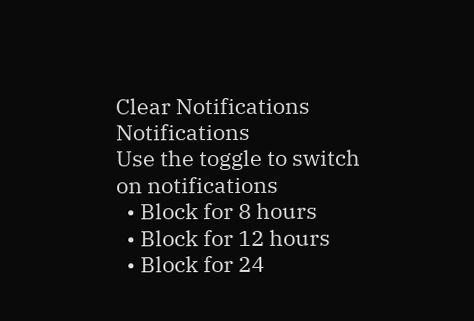Clear Notifications
Notifications
Use the toggle to switch on notifications
  • Block for 8 hours
  • Block for 12 hours
  • Block for 24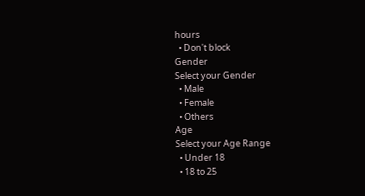hours
  • Don't block
Gender
Select your Gender
  • Male
  • Female
  • Others
Age
Select your Age Range
  • Under 18
  • 18 to 25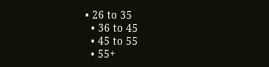• 26 to 35
  • 36 to 45
  • 45 to 55
  • 55+